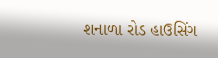શનાળા રોડ હાઉસિંગ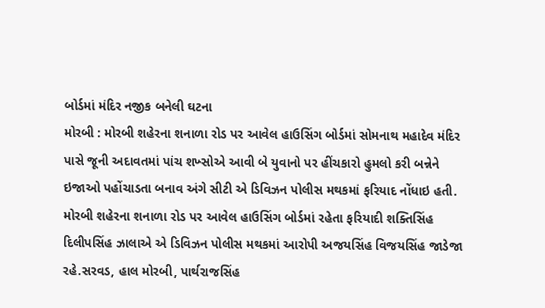બોર્ડમાં મંદિર નજીક બનેલી ઘટના
મોરબી : મોરબી શહેરના શનાળા રોડ પર આવેલ હાઉસિંગ બોર્ડમાં સોમનાથ મહાદેવ મંદિર પાસે જૂની અદાવતમાં પાંચ શખ્સોએ આવી બે યુવાનો પર હીંચકારો હુમલો કરી બન્નેને ઇજાઓ પહોંચાડતા બનાવ અંગે સીટી એ ડિવિઝન પોલીસ મથકમાં ફરિયાદ નોંધાઇ હતી.
મોરબી શહેરના શનાળા રોડ પર આવેલ હાઉસિંગ બોર્ડમાં રહેતા ફરિયાદી શક્તિસિંહ દિલીપસિંહ ઝાલાએ એ ડિવિઝન પોલીસ મથકમાં આરોપી અજયસિંહ વિજયસિંહ જાડેજા રહે.સરવડ, હાલ મોરબી, પાર્થરાજસિંહ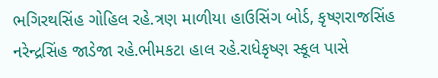ભગિરથસિંહ ગોહિલ રહે.ત્રણ માળીયા હાઉસિંગ બોર્ડ, કૃષ્ણરાજસિંહ નરેન્દ્રસિંહ જાડેજા રહે.ભીમકટા હાલ રહે.રાધેકૃષ્ણ સ્કૂલ પાસે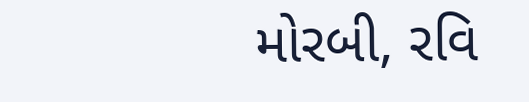મોરબી, રવિ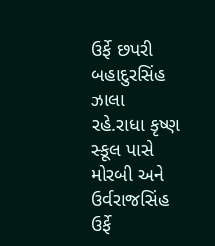ઉર્ફે છપરી બહાદુરસિંહ ઝાલા રહે.રાધા કૃષ્ણ સ્કૂલ પાસે મોરબી અને ઉર્વરાજસિંહ ઉર્ફે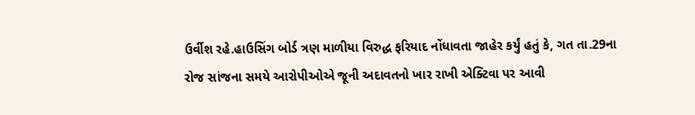ઉર્વીશ રહે.હાઉસિંગ બોર્ડ ત્રણ માળીયા વિરુદ્ધ ફરિયાદ નોંધાવતા જાહેર કર્યું હતું કે, ગત તા.29ના રોજ સાંજના સમયે આરોપીઓએ જૂની અદાવતનો ખાર રાખી એક્ટિવા પર આવી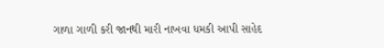ગાળા ગાળી કરી જાનથી મારી નાખવા ધમકી આપી સાહેદ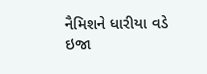નૈમિશને ધારીયા વડે ઇજા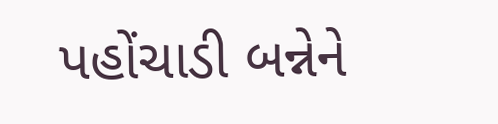પહોંચાડી બન્નેને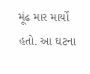મૂંઢ માર માર્યો હતો. આ ઘટના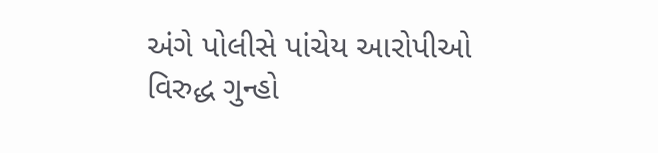અંગે પોલીસે પાંચેય આરોપીઓ વિરુદ્ધ ગુન્હો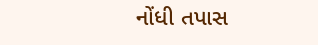નોંધી તપાસ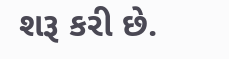શરૂ કરી છે.